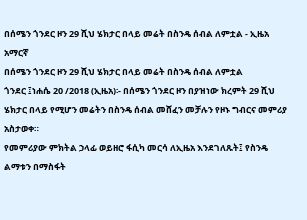በሰሜን ጎንደር ዞን 29 ሺህ ሄክታር በላይ መሬት በስንዴ ሰብል ለምቷል - ኢዜአ አማርኛ
በሰሜን ጎንደር ዞን 29 ሺህ ሄክታር በላይ መሬት በስንዴ ሰብል ለምቷል
ጎንደር ፤ነሐሴ 20 /2018 (ኢዜአ)፡- በሰሜን ጎንደር ዞን በያዝነው ክረምት 29 ሺህ ሄክታር በላይ የሚሆን መሬትን በስንዴ ሰብል መሸፈን መቻሉን የዞኑ ግብርና መምሪያ አስታወቀ።
የመምሪያው ምክትል ኃላፊ ወይዘሮ ፋሲካ መርሳ ለኢዜአ እንደገለጹት፤ የስንዴ ልማቱን በማስፋት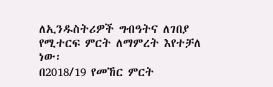ለኢንዱስትሪዎች ግብዓትና ለገበያ የሚተርፍ ምርት ለማምረት እየተቻለ ነው፡
በ2018/19 የመኸር ምርት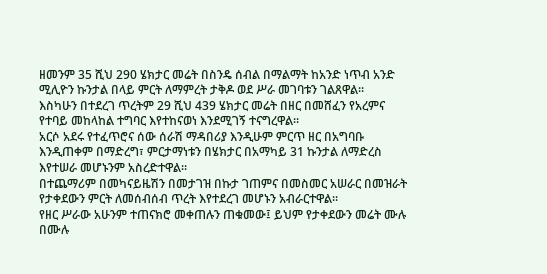ዘመንም 35 ሺህ 290 ሄክታር መሬት በስንዴ ሰብል በማልማት ከአንድ ነጥብ አንድ ሚሊዮን ኩንታል በላይ ምርት ለማምረት ታቅዶ ወደ ሥራ መገባቱን ገልጸዋል።
እስካሁን በተደረገ ጥረትም 29 ሺህ 439 ሄክታር መሬት በዘር በመሸፈን የአረምና የተባይ መከላከል ተግባር እየተከናወነ እንደሚገኝ ተናግረዋል።
አርሶ አደሩ የተፈጥሮና ሰው ሰራሽ ማዳበሪያ እንዲሁም ምርጥ ዘር በአግባቡ እንዲጠቀም በማድረግ፣ ምርታማነቱን በሄክታር በአማካይ 31 ኩንታል ለማድረስ እየተሠራ መሆኑንም አስረድተዋል።
በተጨማሪም በመካናይዜሽን በመታገዝ በኩታ ገጠምና በመስመር አሠራር በመዝራት የታቀደውን ምርት ለመሰብሰብ ጥረት እየተደረገ መሆኑን አብራርተዋል።
የዘር ሥራው አሁንም ተጠናክሮ መቀጠሉን ጠቁመው፤ ይህም የታቀደውን መሬት ሙሉ በሙሉ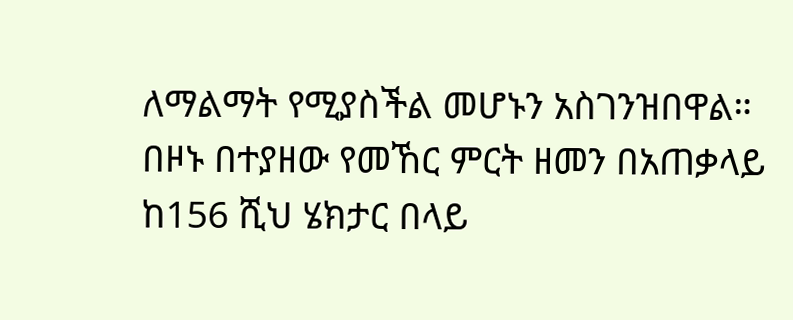ለማልማት የሚያስችል መሆኑን አስገንዝበዋል።
በዞኑ በተያዘው የመኸር ምርት ዘመን በአጠቃላይ ከ156 ሺህ ሄክታር በላይ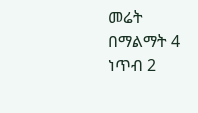መሬት በማልማት 4 ነጥብ 2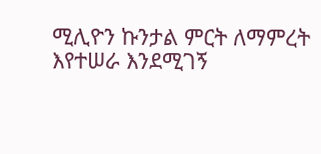ሚሊዮን ኩንታል ምርት ለማምረት እየተሠራ እንደሚገኝ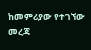ከመምሪያው የተገኘው መረጃ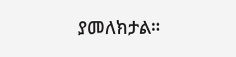ያመለክታል።